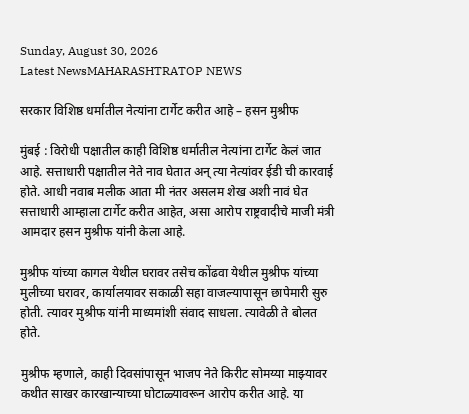Sunday, August 30, 2026
Latest NewsMAHARASHTRATOP NEWS

सरकार विशिष्ठ धर्मातील नेत्यांना टार्गेट करीत आहे – हसन मुश्रीफ

मुंबई : विरोधी पक्षातील काही विशिष्ठ धर्मातील नेत्यांना टार्गेट केलं जात आहे. सत्ताधारी पक्षातील नेते नाव घेतात अन् त्या नेत्यांवर ईडी ची कारवाई होते. आधी नवाब मलीक आता मी नंतर असलम शेख अशी नावं घेत सत्ताधारी आम्हाला टार्गेट करीत आहेत, असा आरोप राष्ट्रवादीचे माजी मंत्री आमदार हसन मुश्रीफ यांनी केला आहे.

मुश्रीफ यांच्या कागल येथील घरावर तसेच कोंढवा येथील मुश्रीफ यांच्या मुलीच्या घरावर, कार्यालयावर सकाळी सहा वाजल्यापासून छापेमारी सुरु होती. त्यावर मुश्रीफ यांनी माध्यमांशी संवाद साधला. त्यावेळी ते बोलत होते.

मुश्रीफ म्हणाले, काही दिवसांपासून भाजप नेते किरीट सोमय्या माझ्यावर कथीत साखर कारखान्याच्या घोटाळ्यावरून आरोप करीत आहे. या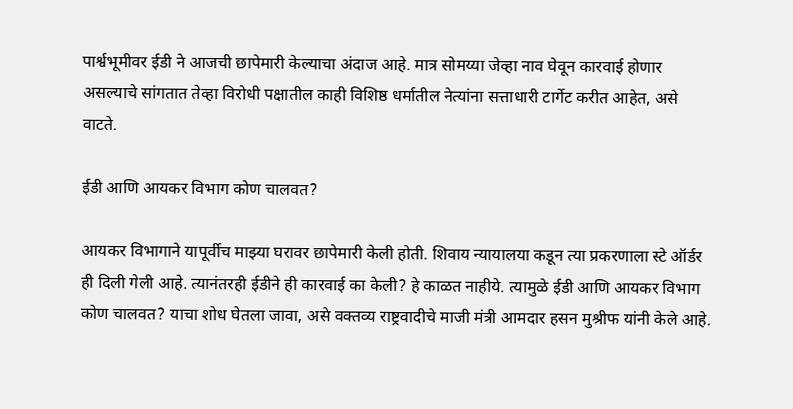पार्श्वभूमीवर ईडी ने आजची छापेमारी केल्याचा अंदाज आहे. मात्र सोमय्या जेव्हा नाव घेवून कारवाई होणार असल्याचे सांगतात तेव्हा विरोधी पक्षातील काही विशिष्ठ धर्मातील नेत्यांना सत्ताधारी टार्गेट करीत आहेत, असे वाटते.

ईडी आणि आयकर विभाग कोण चालवत?

आयकर विभागाने यापूर्वीच माझ्या घरावर छापेमारी केली होती. शिवाय न्यायालया कडून त्या प्रकरणाला स्टे ऑर्डर ही दिली गेली आहे. त्यानंतरही ईडीने ही कारवाई का केली? हे काळत नाहीये. त्यामुळे ईडी आणि आयकर विभाग कोण चालवत? याचा शोध घेतला जावा, असे वक्तव्य राष्ट्रवादीचे माजी मंत्री आमदार हसन मुश्रीफ यांनी केले आहे.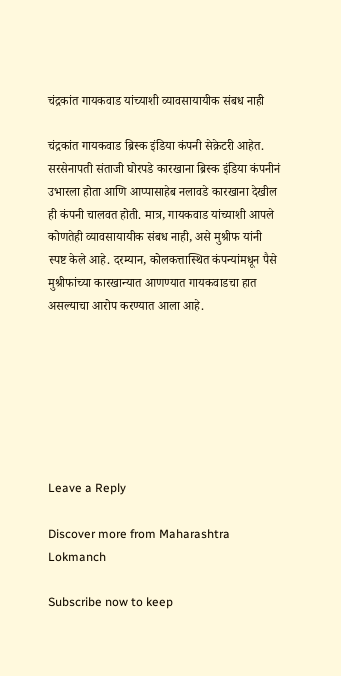चंद्रकांत गायकवाड यांच्याशी व्यावसायायीक संबध नाही

चंद्रकांत गायकवाड ब्रिस्क इंडिया कंपनी सेक्रेटरी आहेत. सरसेनापती संताजी घोरपडे कारखाना ब्रिस्क इंडिया कंपनीनं उभारला होता आणि आप्पासाहेब नलावडे कारखाना देखील ही कंपनी चालवत होती. मात्र, गायकवाड यांच्याशी आपले कोणतेही व्यावसायायीक संबध नाही, असे मुश्रीफ यांनी स्पष्ट केले आहे. दरम्यान, कोलकत्तास्थित कंपन्यांमधून पैसे मुश्रीफांच्या कारखान्यात आणण्यात गायकवाडचा हात असल्याचा आरोप करण्यात आला आहे.







Leave a Reply

Discover more from Maharashtra Lokmanch

Subscribe now to keep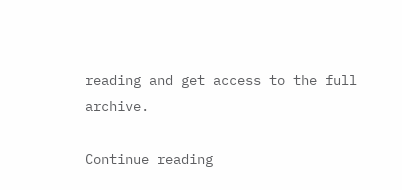reading and get access to the full archive.

Continue reading